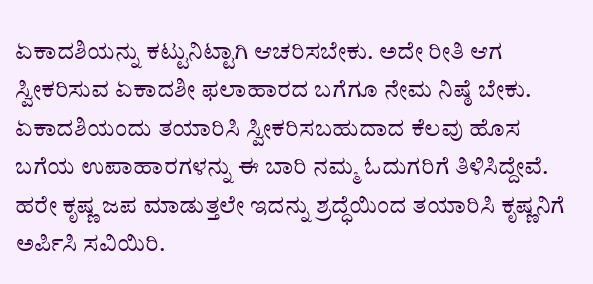ಏಕಾದಶಿಯನ್ನು ಕಟ್ಟುನಿಟ್ಟಾಗಿ ಆಚರಿಸಬೇಕು. ಅದೇ ರೀತಿ ಆಗ ಸ್ವೀಕರಿಸುವ ಏಕಾದಶೀ ಫಲಾಹಾರದ ಬಗೆಗೂ ನೇಮ ನಿಷ್ಠೆ ಬೇಕು. ಏಕಾದಶಿಯಂದು ತಯಾರಿಸಿ ಸ್ವೀಕರಿಸಬಹುದಾದ ಕೆಲವು ಹೊಸ ಬಗೆಯ ಉಪಾಹಾರಗಳನ್ನು ಈ ಬಾರಿ ನಮ್ಮ ಓದುಗರಿಗೆ ತಿಳಿಸಿದ್ದೇವೆ. ಹರೇ ಕೃಷ್ಣ ಜಪ ಮಾಡುತ್ತಲೇ ಇದನ್ನು ಶ್ರದ್ಧೆಯಿಂದ ತಯಾರಿಸಿ ಕೃಷ್ಣನಿಗೆ ಅರ್ಪಿಸಿ ಸವಿಯಿರಿ.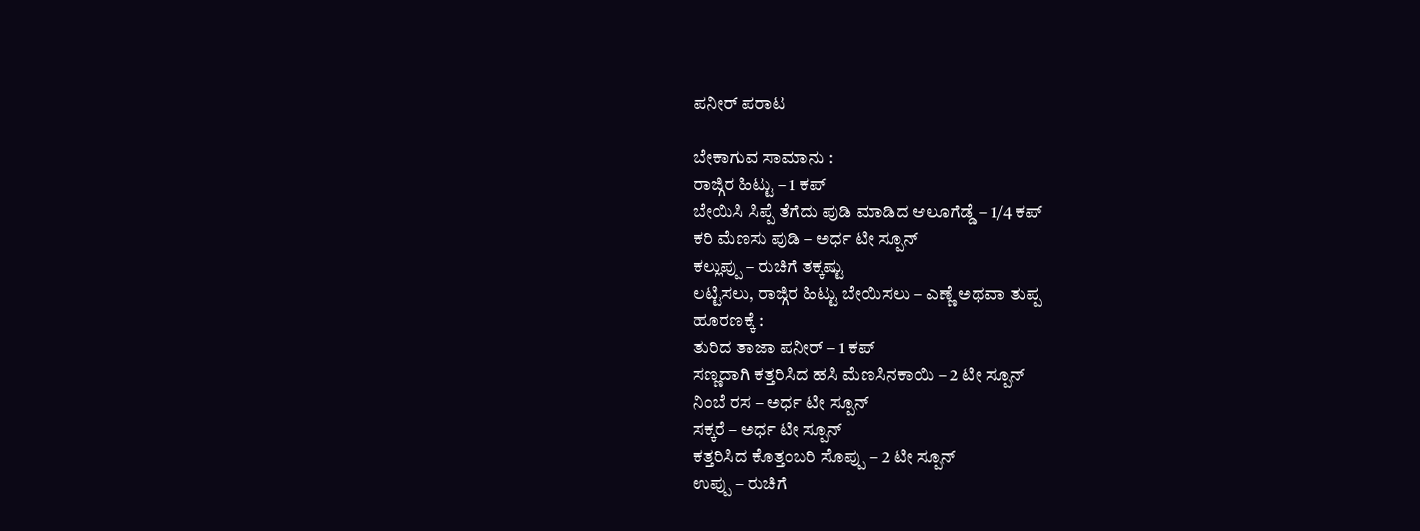ಪನೀರ್ ಪರಾಟ

ಬೇಕಾಗುವ ಸಾಮಾನು :
ರಾಜ್ಗಿರ ಹಿಟ್ಟು – 1 ಕಪ್
ಬೇಯಿಸಿ ಸಿಪ್ಪೆ ತೆಗೆದು ಪುಡಿ ಮಾಡಿದ ಆಲೂಗೆಡ್ಡೆ – 1/4 ಕಪ್
ಕರಿ ಮೆಣಸು ಪುಡಿ – ಅರ್ಧ ಟೀ ಸ್ಪೂನ್
ಕಲ್ಲುಪ್ಪು – ರುಚಿಗೆ ತಕ್ಕಷ್ಟು
ಲಟ್ಟಿಸಲು, ರಾಜ್ಗಿರ ಹಿಟ್ಟು ಬೇಯಿಸಲು – ಎಣ್ಣೆ ಅಥವಾ ತುಪ್ಪ
ಹೂರಣಕ್ಕೆ :
ತುರಿದ ತಾಜಾ ಪನೀರ್ – 1 ಕಪ್
ಸಣ್ಣದಾಗಿ ಕತ್ತರಿಸಿದ ಹಸಿ ಮೆಣಸಿನಕಾಯಿ – 2 ಟೀ ಸ್ಪೂನ್
ನಿಂಬೆ ರಸ – ಅರ್ಧ ಟೀ ಸ್ಪೂನ್
ಸಕ್ಕರೆ – ಅರ್ಧ ಟೀ ಸ್ಪೂನ್
ಕತ್ತರಿಸಿದ ಕೊತ್ತಂಬರಿ ಸೊಪ್ಪು – 2 ಟೀ ಸ್ಪೂನ್
ಉಪ್ಪು – ರುಚಿಗೆ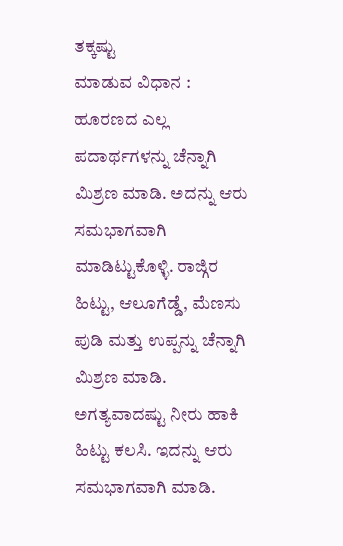ತಕ್ಕಷ್ಟು
ಮಾಡುವ ವಿಧಾನ : ಹೂರಣದ ಎಲ್ಲ ಪದಾರ್ಥಗಳನ್ನು ಚೆನ್ನಾಗಿ ಮಿಶ್ರಣ ಮಾಡಿ. ಅದನ್ನು ಆರು ಸಮಭಾಗವಾಗಿ ಮಾಡಿಟ್ಟುಕೊಳ್ಳಿ. ರಾಜ್ಗಿರ ಹಿಟ್ಟು, ಆಲೂಗೆಡ್ಡೆ, ಮೆಣಸು ಪುಡಿ ಮತ್ತು ಉಪ್ಪನ್ನು ಚೆನ್ನಾಗಿ ಮಿಶ್ರಣ ಮಾಡಿ. ಅಗತ್ಯವಾದಷ್ಟು ನೀರು ಹಾಕಿ ಹಿಟ್ಟು ಕಲಸಿ. ಇದನ್ನು ಆರು ಸಮಭಾಗವಾಗಿ ಮಾಡಿ.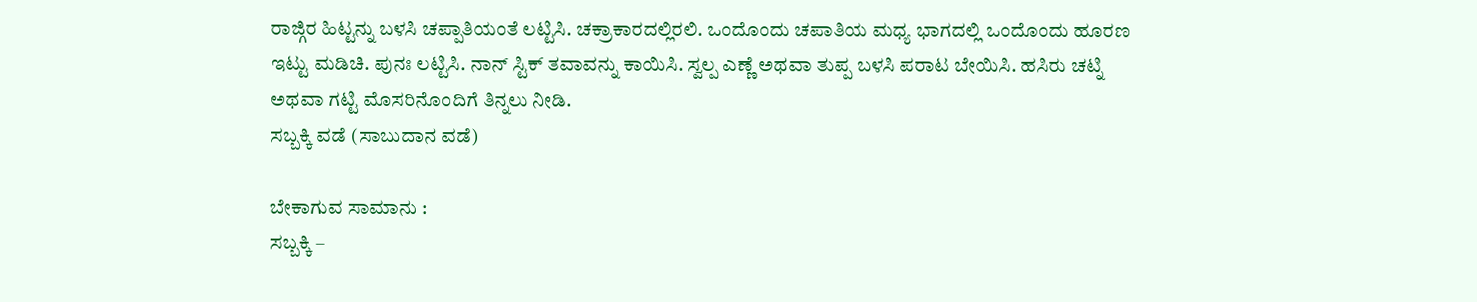ರಾಜ್ಗಿರ ಹಿಟ್ಟನ್ನು ಬಳಸಿ ಚಪ್ಪಾತಿಯಂತೆ ಲಟ್ಟಿಸಿ. ಚಕ್ರಾಕಾರದಲ್ಲಿರಲಿ. ಒಂದೊಂದು ಚಪಾತಿಯ ಮಧ್ಯ ಭಾಗದಲ್ಲಿ ಒಂದೊಂದು ಹೂರಣ ಇಟ್ಟು ಮಡಿಚಿ. ಪುನಃ ಲಟ್ಟಿಸಿ. ನಾನ್ ಸ್ಟಿಕ್ ತವಾವನ್ನು ಕಾಯಿಸಿ. ಸ್ವಲ್ಪ ಎಣ್ಣೆ ಅಥವಾ ತುಪ್ಪ ಬಳಸಿ ಪರಾಟ ಬೇಯಿಸಿ. ಹಸಿರು ಚಟ್ನಿ ಅಥವಾ ಗಟ್ಟಿ ಮೊಸರಿನೊಂದಿಗೆ ತಿನ್ನಲು ನೀಡಿ.
ಸಬ್ಬಕ್ಕಿ ವಡೆ (ಸಾಬುದಾನ ವಡೆ)

ಬೇಕಾಗುವ ಸಾಮಾನು :
ಸಬ್ಬಕ್ಕಿ –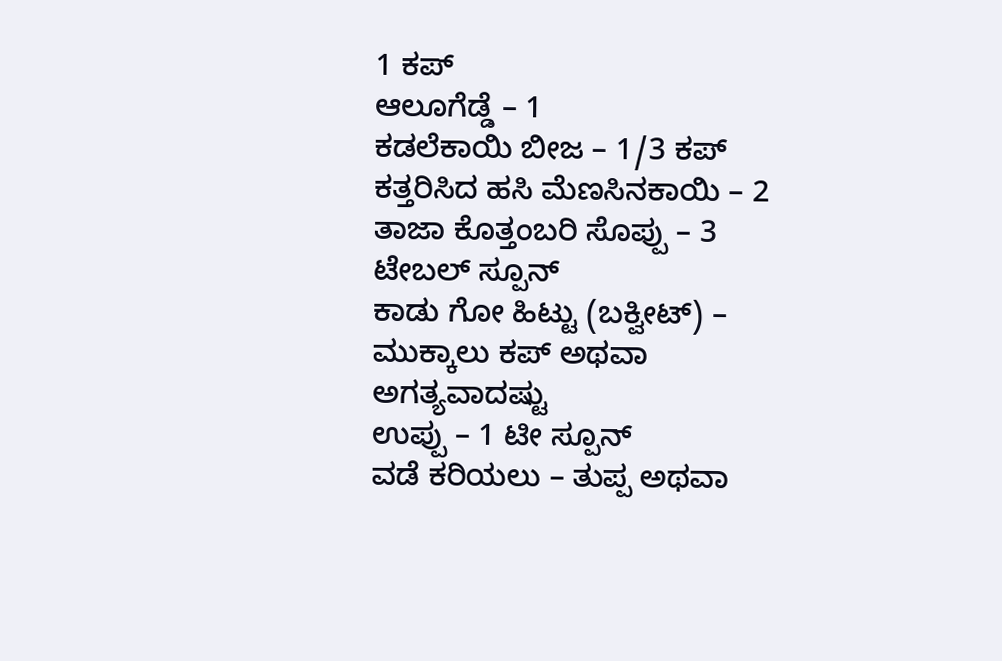1 ಕಪ್
ಆಲೂಗೆಡ್ಡೆ – 1
ಕಡಲೆಕಾಯಿ ಬೀಜ – 1/3 ಕಪ್
ಕತ್ತರಿಸಿದ ಹಸಿ ಮೆಣಸಿನಕಾಯಿ – 2
ತಾಜಾ ಕೊತ್ತಂಬರಿ ಸೊಪ್ಪು – 3 ಟೇಬಲ್ ಸ್ಪೂನ್
ಕಾಡು ಗೋ ಹಿಟ್ಟು (ಬಕ್ವೀಟ್) – ಮುಕ್ಕಾಲು ಕಪ್ ಅಥವಾ ಅಗತ್ಯವಾದಷ್ಟು
ಉಪ್ಪು – 1 ಟೀ ಸ್ಪೂನ್
ವಡೆ ಕರಿಯಲು – ತುಪ್ಪ ಅಥವಾ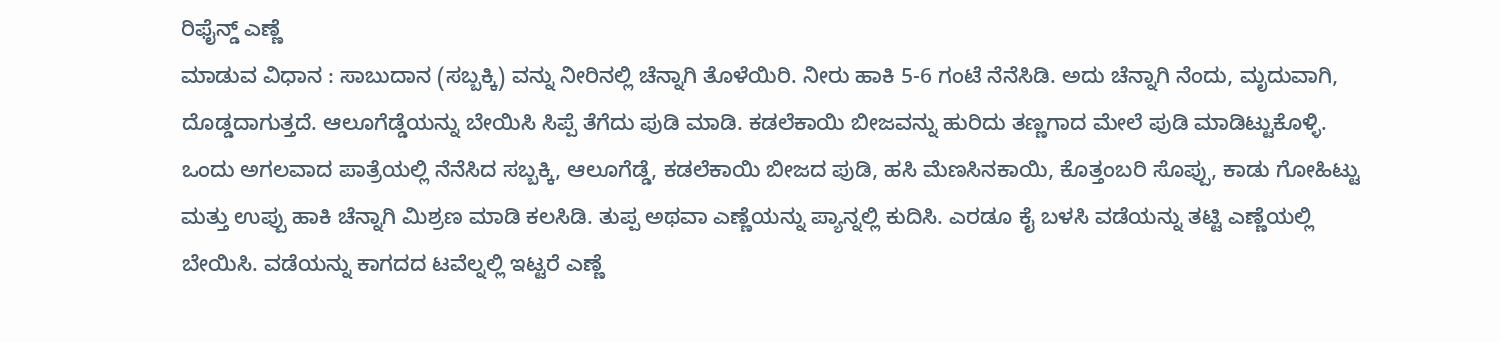ರಿಫೈನ್ಡ್ ಎಣ್ಣೆ
ಮಾಡುವ ವಿಧಾನ : ಸಾಬುದಾನ (ಸಬ್ಬಕ್ಕಿ) ವನ್ನು ನೀರಿನಲ್ಲಿ ಚೆನ್ನಾಗಿ ತೊಳೆಯಿರಿ. ನೀರು ಹಾಕಿ 5-6 ಗಂಟೆ ನೆನೆಸಿಡಿ. ಅದು ಚೆನ್ನಾಗಿ ನೆಂದು, ಮೃದುವಾಗಿ, ದೊಡ್ಡದಾಗುತ್ತದೆ. ಆಲೂಗೆಡ್ಡೆಯನ್ನು ಬೇಯಿಸಿ ಸಿಪ್ಪೆ ತೆಗೆದು ಪುಡಿ ಮಾಡಿ. ಕಡಲೆಕಾಯಿ ಬೀಜವನ್ನು ಹುರಿದು ತಣ್ಣಗಾದ ಮೇಲೆ ಪುಡಿ ಮಾಡಿಟ್ಟುಕೊಳ್ಳಿ. ಒಂದು ಅಗಲವಾದ ಪಾತ್ರೆಯಲ್ಲಿ ನೆನೆಸಿದ ಸಬ್ಬಕ್ಕಿ, ಆಲೂಗೆಡ್ಡೆ, ಕಡಲೆಕಾಯಿ ಬೀಜದ ಪುಡಿ, ಹಸಿ ಮೆಣಸಿನಕಾಯಿ, ಕೊತ್ತಂಬರಿ ಸೊಪ್ಪು, ಕಾಡು ಗೋಹಿಟ್ಟು ಮತ್ತು ಉಪ್ಪು ಹಾಕಿ ಚೆನ್ನಾಗಿ ಮಿಶ್ರಣ ಮಾಡಿ ಕಲಸಿಡಿ. ತುಪ್ಪ ಅಥವಾ ಎಣ್ಣೆಯನ್ನು ಪ್ಯಾನ್ನಲ್ಲಿ ಕುದಿಸಿ. ಎರಡೂ ಕೈ ಬಳಸಿ ವಡೆಯನ್ನು ತಟ್ಟಿ ಎಣ್ಣೆಯಲ್ಲಿ ಬೇಯಿಸಿ. ವಡೆಯನ್ನು ಕಾಗದದ ಟವೆಲ್ನಲ್ಲಿ ಇಟ್ಟರೆ ಎಣ್ಣೆ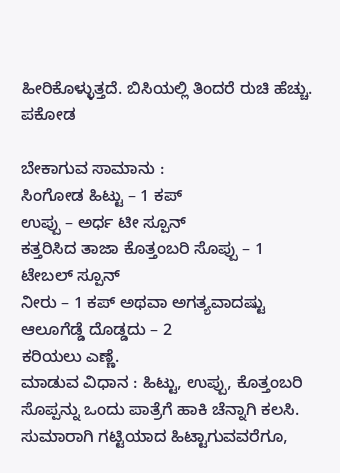ಹೀರಿಕೊಳ್ಳುತ್ತದೆ. ಬಿಸಿಯಲ್ಲಿ ತಿಂದರೆ ರುಚಿ ಹೆಚ್ಚು.
ಪಕೋಡ

ಬೇಕಾಗುವ ಸಾಮಾನು :
ಸಿಂಗೋಡ ಹಿಟ್ಟು – 1 ಕಪ್
ಉಪ್ಪು – ಅರ್ಧ ಟೀ ಸ್ಪೂನ್
ಕತ್ತರಿಸಿದ ತಾಜಾ ಕೊತ್ತಂಬರಿ ಸೊಪ್ಪು – 1 ಟೇಬಲ್ ಸ್ಪೂನ್
ನೀರು – 1 ಕಪ್ ಅಥವಾ ಅಗತ್ಯವಾದಷ್ಟು
ಆಲೂಗೆಡ್ಡೆ ದೊಡ್ಡದು – 2
ಕರಿಯಲು ಎಣ್ಣೆ.
ಮಾಡುವ ವಿಧಾನ : ಹಿಟ್ಟು, ಉಪ್ಪು, ಕೊತ್ತಂಬರಿ ಸೊಪ್ಪನ್ನು ಒಂದು ಪಾತ್ರೆಗೆ ಹಾಕಿ ಚೆನ್ನಾಗಿ ಕಲಸಿ. ಸುಮಾರಾಗಿ ಗಟ್ಟಿಯಾದ ಹಿಟ್ಟಾಗುವವರೆಗೂ,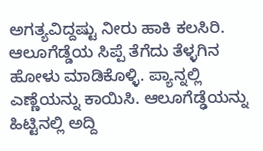ಅಗತ್ಯವಿದ್ದಷ್ಟು ನೀರು ಹಾಕಿ ಕಲಸಿರಿ. ಆಲೂಗೆಡ್ಡೆಯ ಸಿಪ್ಪೆ ತೆಗೆದು ತೆಳ್ಳಗಿನ ಹೋಳು ಮಾಡಿಕೊಳ್ಳಿ. ಪ್ಯಾನ್ನಲ್ಲಿ ಎಣ್ಣೆಯನ್ನು ಕಾಯಿಸಿ. ಆಲೂಗೆಡ್ಢೆಯನ್ನು ಹಿಟ್ಟಿನಲ್ಲಿ ಅದ್ದಿ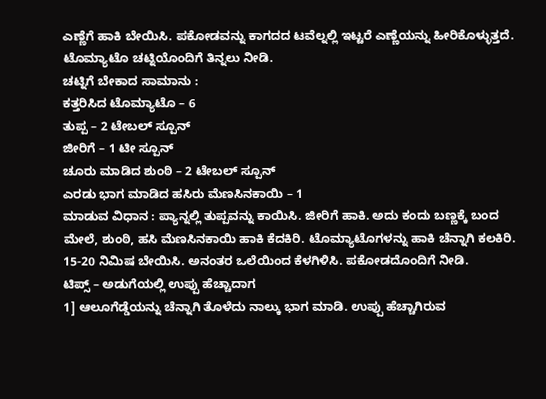ಎಣ್ಣೆಗೆ ಹಾಕಿ ಬೇಯಿಸಿ. ಪಕೋಡವನ್ನು ಕಾಗದದ ಟವೆಲ್ನಲ್ಲಿ ಇಟ್ಟರೆ ಎಣ್ಣೆಯನ್ನು ಹೀರಿಕೊಳ್ಳುತ್ತದೆ. ಟೊಮ್ಯಾಟೊ ಚಟ್ನಿಯೊಂದಿಗೆ ತಿನ್ನಲು ನೀಡಿ.
ಚಟ್ನಿಗೆ ಬೇಕಾದ ಸಾಮಾನು :
ಕತ್ತರಿಸಿದ ಟೊಮ್ಯಾಟೊ – 6
ತುಪ್ಪ – 2 ಟೇಬಲ್ ಸ್ಪೂನ್
ಜೀರಿಗೆ – 1 ಟೀ ಸ್ಪೂನ್
ಚೂರು ಮಾಡಿದ ಶುಂಠಿ – 2 ಟೇಬಲ್ ಸ್ಪೂನ್
ಎರಡು ಭಾಗ ಮಾಡಿದ ಹಸಿರು ಮೆಣಸಿನಕಾಯಿ – 1
ಮಾಡುವ ವಿಧಾನ : ಪ್ಯಾನ್ನಲ್ಲಿ ತುಪ್ಪವನ್ನು ಕಾಯಿಸಿ. ಜೀರಿಗೆ ಹಾಕಿ. ಅದು ಕಂದು ಬಣ್ಣಕ್ಕೆ ಬಂದ ಮೇಲೆ, ಶುಂಠಿ, ಹಸಿ ಮೆಣಸಿನಕಾಯಿ ಹಾಕಿ ಕೆದಕಿರಿ. ಟೊಮ್ಯಾಟೊಗಳನ್ನು ಹಾಕಿ ಚೆನ್ನಾಗಿ ಕಲಕಿರಿ. 15-20 ನಿಮಿಷ ಬೇಯಿಸಿ. ಅನಂತರ ಒಲೆಯಿಂದ ಕೆಳಗಿಳಿಸಿ. ಪಕೋಡದೊಂದಿಗೆ ನೀಡಿ.
ಟಿಪ್ಸ್ – ಅಡುಗೆಯಲ್ಲಿ ಉಪ್ಪು ಹೆಚ್ಚಾದಾಗ
1] ಆಲೂಗೆಡ್ಡೆಯನ್ನು ಚೆನ್ನಾಗಿ ತೊಳೆದು ನಾಲ್ಕು ಭಾಗ ಮಾಡಿ. ಉಪ್ಪು ಹೆಚ್ಚಾಗಿರುವ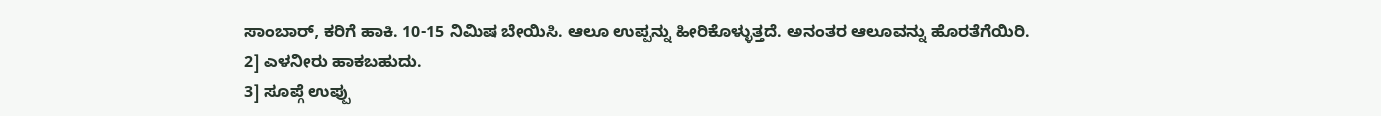ಸಾಂಬಾರ್, ಕರಿಗೆ ಹಾಕಿ. 10-15 ನಿಮಿಷ ಬೇಯಿಸಿ. ಆಲೂ ಉಪ್ಪನ್ನು ಹೀರಿಕೊಳ್ಳುತ್ತದೆ. ಅನಂತರ ಆಲೂವನ್ನು ಹೊರತೆಗೆಯಿರಿ.
2] ಎಳನೀರು ಹಾಕಬಹುದು.
3] ಸೂಪ್ಗೆ ಉಪ್ಪು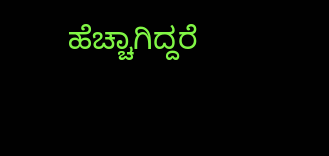ಹೆಚ್ಚಾಗಿದ್ದರೆ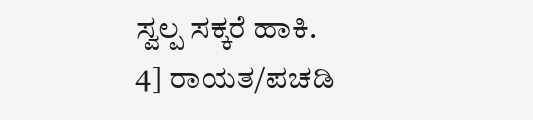ಸ್ವಲ್ಪ ಸಕ್ಕರೆ ಹಾಕಿ.
4] ರಾಯತ/ಪಚಡಿ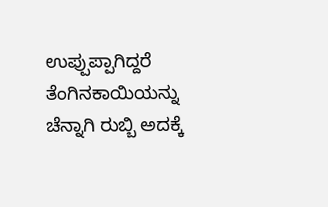ಉಪ್ಪುಪ್ಪಾಗಿದ್ದರೆ ತೆಂಗಿನಕಾಯಿಯನ್ನು ಚೆನ್ನಾಗಿ ರುಬ್ಬಿ ಅದಕ್ಕೆ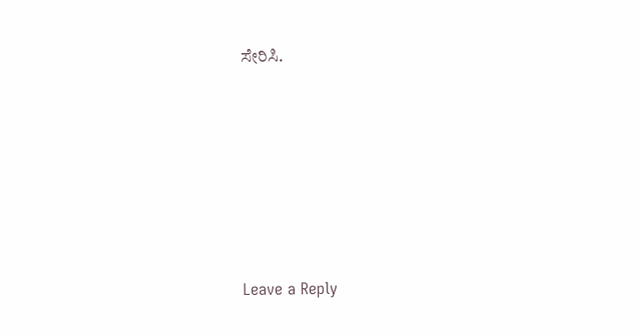ಸೇರಿಸಿ.






Leave a Reply